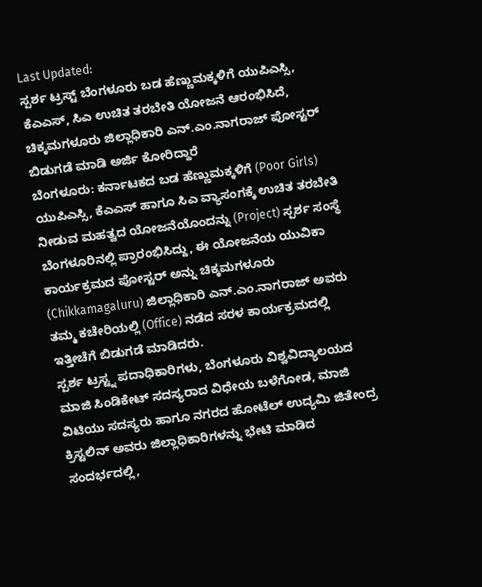Last Updated:
ಸ್ಪರ್ಶ ಟ್ರಸ್ಟ್ ಬೆಂಗಳೂರು ಬಡ ಹೆಣ್ಣುಮಕ್ಕಳಿಗೆ ಯುಪಿಎಸ್ಸಿ, ಕೆಎಎಸ್, ಸಿಎ ಉಚಿತ ತರಬೇತಿ ಯೋಜನೆ ಆರಂಭಿಸಿದೆ, ಚಿಕ್ಕಮಗಳೂರು ಜಿಲ್ಲಾಧಿಕಾರಿ ಎನ್.ಎಂ.ನಾಗರಾಜ್ ಪೋಸ್ಟರ್ ಬಿಡುಗಡೆ ಮಾಡಿ ಅರ್ಜಿ ಕೋರಿದ್ದಾರೆ
ಬೆಂಗಳೂರು: ಕರ್ನಾಟಕದ ಬಡ ಹೆಣ್ಣುಮಕ್ಕಳಿಗೆ (Poor Girls) ಯುಪಿಎಸ್ಸಿ, ಕೆಎಎಸ್ ಹಾಗೂ ಸಿಎ ವ್ಯಾಸಂಗಕ್ಕೆ ಉಚಿತ ತರಬೇತಿ ನೀಡುವ ಮಹತ್ವದ ಯೋಜನೆಯೊಂದನ್ನು (Project) ಸ್ಪರ್ಶ ಸಂಸ್ಥೆ ಬೆಂಗಳೂರಿನಲ್ಲಿ ಪ್ರಾರಂಭಿಸಿದ್ದು, ಈ ಯೋಜನೆಯ ಯುವಿಕಾ ಕಾರ್ಯಕ್ರಮದ ಪೋಸ್ಟರ್ ಅನ್ನು ಚಿಕ್ಕಮಗಳೂರು (Chikkamagaluru) ಜಿಲ್ಲಾಧಿಕಾರಿ ಎನ್.ಎಂ.ನಾಗರಾಜ್ ಅವರು ತಮ್ಮ ಕಚೇರಿಯಲ್ಲಿ (Office) ನಡೆದ ಸರಳ ಕಾರ್ಯಕ್ರಮದಲ್ಲಿ ಇತ್ತೀಚೆಗೆ ಬಿಡುಗಡೆ ಮಾಡಿದರು.
ಸ್ಪರ್ಶ ಟ್ರಸ್ಟ್ನ ಪದಾಧಿಕಾರಿಗಳು, ಬೆಂಗಳೂರು ವಿಶ್ವವಿದ್ಯಾಲಯದ ಮಾಜಿ ಸಿಂಡಿಕೇಟ್ ಸದಸ್ಯರಾದ ವಿಧೇಯ ಬಳೆಗೋಡ, ಮಾಜಿ ವಿಟಿಯು ಸದಸ್ಯರು ಹಾಗೂ ನಗರದ ಹೋಟೆಲ್ ಉದ್ಯಮಿ ಜಿತೇಂದ್ರ ಕ್ರಿಸ್ಟಲಿನ್ ಅವರು ಜಿಲ್ಲಾಧಿಕಾರಿಗಳನ್ನು ಭೇಟಿ ಮಾಡಿದ ಸಂದರ್ಭದಲ್ಲಿ,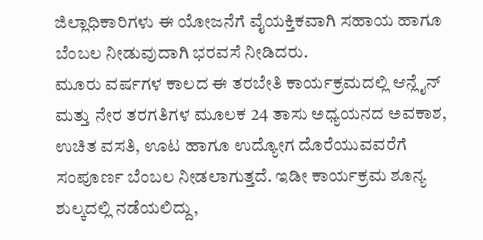ಜಿಲ್ಲಾಧಿಕಾರಿಗಳು ಈ ಯೋಜನೆಗೆ ವೈಯಕ್ತಿಕವಾಗಿ ಸಹಾಯ ಹಾಗೂ ಬೆಂಬಲ ನೀಡುವುದಾಗಿ ಭರವಸೆ ನೀಡಿದರು.
ಮೂರು ವರ್ಷಗಳ ಕಾಲದ ಈ ತರಬೇತಿ ಕಾರ್ಯಕ್ರಮದಲ್ಲಿ ಆನ್ಲೈನ್ ಮತ್ತು ನೇರ ತರಗತಿಗಳ ಮೂಲಕ 24 ತಾಸು ಅಧ್ಯಯನದ ಅವಕಾಶ, ಉಚಿತ ವಸತಿ, ಊಟ ಹಾಗೂ ಉದ್ಯೋಗ ದೊರೆಯುವವರೆಗೆ ಸಂಪೂರ್ಣ ಬೆಂಬಲ ನೀಡಲಾಗುತ್ತದೆ. ಇಡೀ ಕಾರ್ಯಕ್ರಮ ಶೂನ್ಯ ಶುಲ್ಕದಲ್ಲಿ ನಡೆಯಲಿದ್ದು,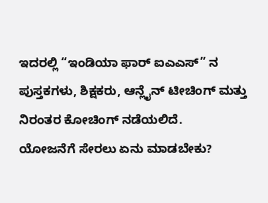ಇದರಲ್ಲಿ “ಇಂಡಿಯಾ ಫಾರ್ ಐಎಎಸ್” ನ ಪುಸ್ತಕಗಳು, ಶಿಕ್ಷಕರು, ಆನ್ಲೈನ್ ಟೀಚಿಂಗ್ ಮತ್ತು ನಿರಂತರ ಕೋಚಿಂಗ್ ನಡೆಯಲಿದೆ.
ಯೋಜನೆಗೆ ಸೇರಲು ಏನು ಮಾಡಬೇಕು?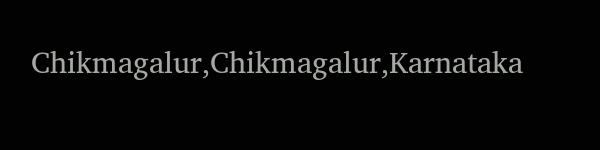Chikmagalur,Chikmagalur,Karnataka